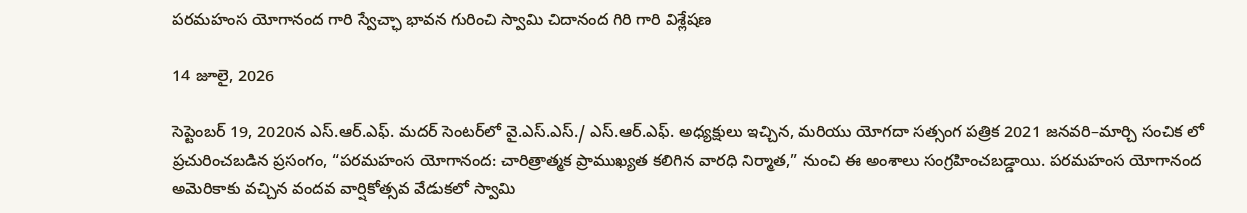పరమహంస యోగానంద గారి స్వేచ్ఛా భావన గురించి స్వామి చిదానంద గిరి గారి విశ్లేషణ

14 జూలై, 2026

సెప్టెంబర్ 19, 2020న ఎస్.ఆర్.ఎఫ్. మదర్ సెంటర్‌లో వై.ఎస్.ఎస్./ ఎస్.ఆర్.ఎఫ్. అధ్యక్షులు ఇచ్చిన, మరియు యోగదా సత్సంగ పత్రిక 2021 జనవరి–మార్చి సంచిక లో ప్రచురించబడిన ప్రసంగం, “పరమహంస యోగానంద: చారిత్రాత్మక ప్రాముఖ్యత కలిగిన వారధి నిర్మాత,” నుంచి ఈ అంశాలు సంగ్రహించబడ్డాయి. పరమహంస యోగానంద అమెరికాకు వచ్చిన వందవ వార్షికోత్సవ వేడుకలో స్వామి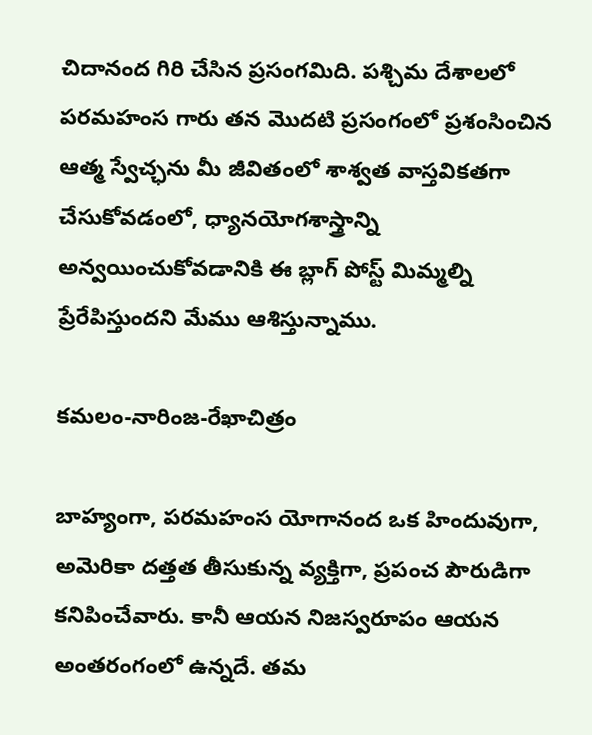చిదానంద గిరి చేసిన ప్రసంగమిది. పశ్చిమ దేశాలలో పరమహంస గారు తన మొదటి ప్రసంగంలో ప్రశంసించిన ఆత్మ స్వేచ్ఛను మీ జీవితంలో శాశ్వత వాస్తవికతగా చేసుకోవడంలో, ధ్యానయోగశాస్త్రాన్ని అన్వయించుకోవడానికి ఈ బ్లాగ్ పోస్ట్ మిమ్మల్ని ప్రేరేపిస్తుందని మేము ఆశిస్తున్నాము.

కమలం-నారింజ-రేఖాచిత్రం

బాహ్యంగా, పరమహంస యోగానంద ఒక హిందువుగా, అమెరికా దత్తత తీసుకున్న వ్యక్తిగా, ప్రపంచ పౌరుడిగా కనిపించేవారు. కానీ ఆయన నిజస్వరూపం ఆయన అంతరంగంలో ఉన్నదే. తమ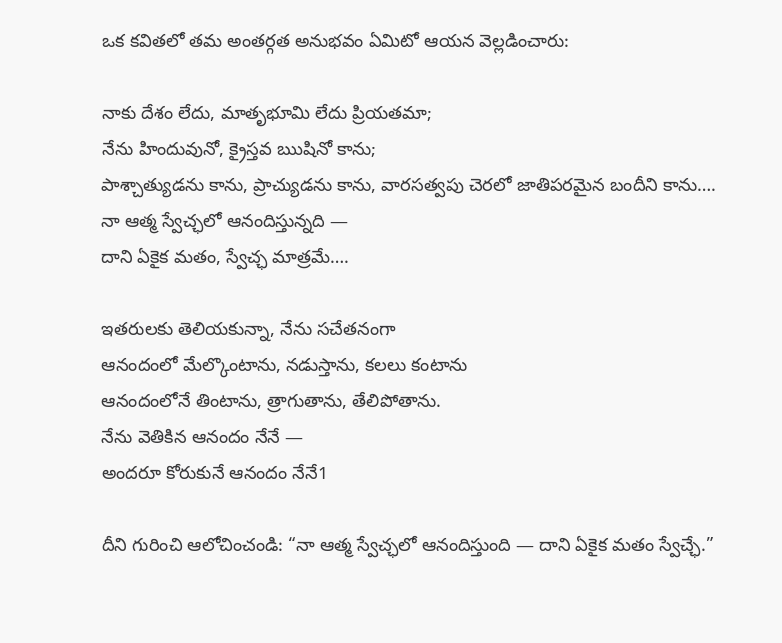ఒక కవితలో తమ అంతర్గత అనుభవం ఏమిటో ఆయన వెల్లడించారు:

నాకు దేశం లేదు, మాతృభూమి లేదు ప్రియతమా;
నేను హిందువునో, క్రైస్తవ ఋషినో కాను;
పాశ్చాత్యుడను కాను, ప్రాచ్యుడను కాను, వారసత్వపు చెరలో జాతిపరమైన బందీని కాను….
నా ఆత్మ స్వేచ్ఛలో ఆనందిస్తున్నది —
దాని ఏకైక మతం, స్వేచ్ఛ మాత్రమే….

ఇతరులకు తెలియకున్నా, నేను సచేతనంగా
ఆనందంలో మేల్కొంటాను, నడుస్తాను, కలలు కంటాను
ఆనందంలోనే తింటాను, త్రాగుతాను, తేలిపోతాను.
నేను వెతికిన ఆనందం నేనే —
అందరూ కోరుకునే ఆనందం నేనే1

దీని గురించి ఆలోచించండి: “నా ఆత్మ స్వేచ్ఛలో ఆనందిస్తుంది — దాని ఏకైక మతం స్వేచ్ఛే.”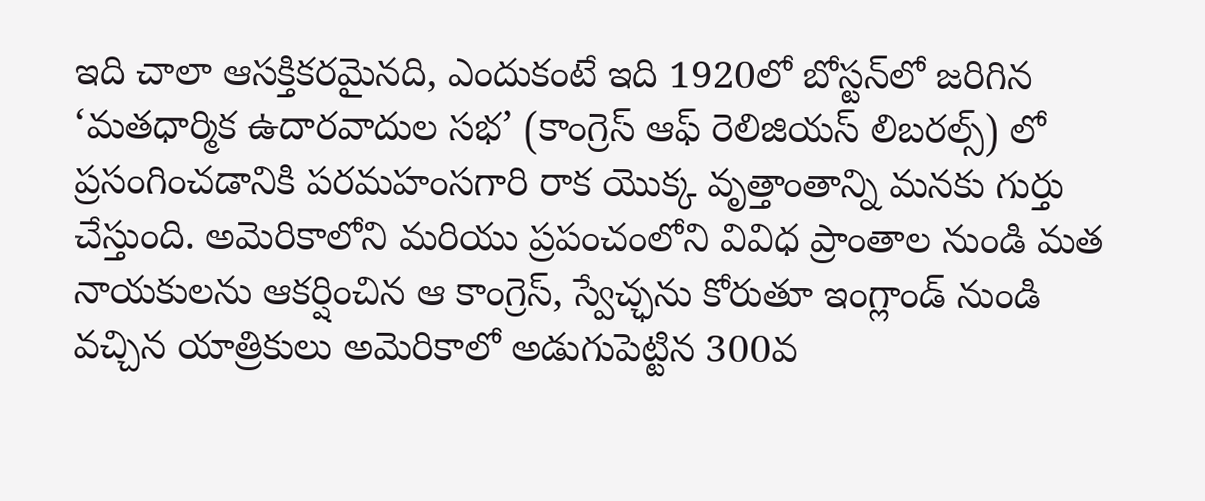ఇది చాలా ఆసక్తికరమైనది, ఎందుకంటే ఇది 1920లో బోస్టన్‌లో జరిగిన ‘మతధార్మిక ఉదారవాదుల సభ’ (కాంగ్రెస్ ఆఫ్ రెలిజియస్ లిబరల్స్) లో ప్రసంగించడానికి పరమహంసగారి రాక యొక్క వృత్తాంతాన్ని మనకు గుర్తు చేస్తుంది. అమెరికాలోని మరియు ప్రపంచంలోని వివిధ ప్రాంతాల నుండి మత నాయకులను ఆకర్షించిన ఆ కాంగ్రెస్, స్వేచ్ఛను కోరుతూ ఇంగ్లాండ్ నుండి వచ్చిన యాత్రికులు అమెరికాలో అడుగుపెట్టిన 300వ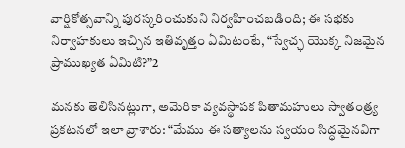వార్షికోత్సవాన్ని పురస్కరించుకుని నిర్వహించబడింది; ఈ సభకు నిర్వాహకులు ఇచ్చిన ఇతివృత్తం ఏమిటంటే, “స్వేచ్ఛ యొక్క నిజమైన ప్రాముఖ్యత ఏమిటి?”2

మనకు తెలిసినట్లుగా, అమెరికా వ్యవస్థాపక పితామహులు స్వాతంత్ర్య ప్రకటనలో ఇలా వ్రాశారు: “మేము ఈ సత్యాలను స్వయం సిద్ధమైనవిగా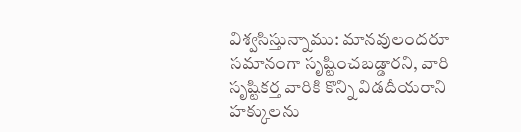విశ్వసిస్తున్నాము: మానవులందరూ సమానంగా సృష్టించబడ్డారని, వారి సృష్టికర్త వారికి కొన్ని విడదీయరాని హక్కులను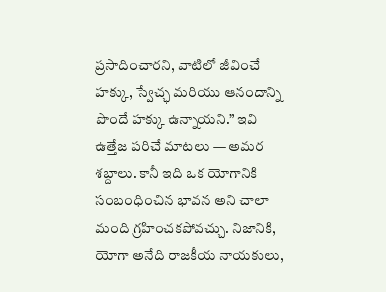ప్రసాదించారని, వాటిలో జీవించే హక్కు, స్వేచ్ఛ మరియు ఆనందాన్ని పొందే హక్కు ఉన్నాయని.” ఇవి ఉత్తేజ పరిచే మాటలు — అమర శబ్దాలు. కానీ ఇది ఒక యోగానికి సంబంధించిన భావన అని చాలా మంది గ్రహించకపోవచ్చు. నిజానికి, యోగా అనేది రాజకీయ నాయకులు,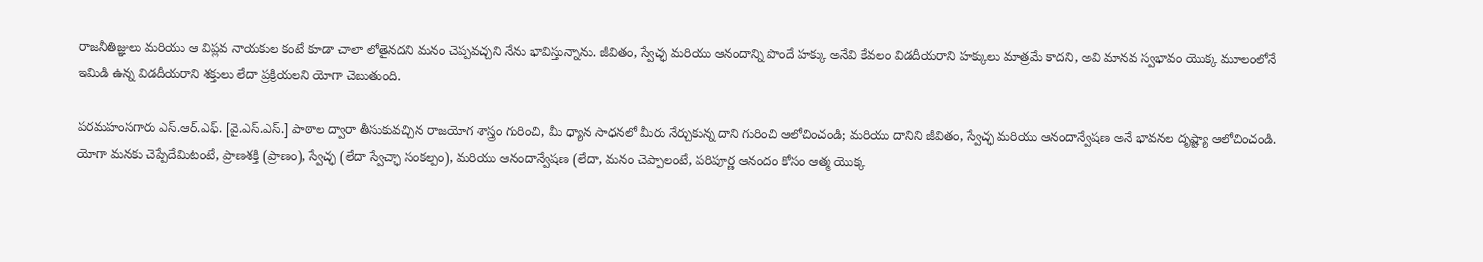రాజనీతిజ్ఞులు మరియు ఆ విప్లవ నాయకుల కంటే కూడా చాలా లోతైనదని మనం చెప్పవచ్చని నేను భావిస్తున్నాను. జీవితం, స్వేచ్ఛ మరియు ఆనందాన్ని పొందే హక్కు అనేవి కేవలం విడదీయరాని హక్కులు మాత్రమే కాదని, అవి మానవ స్వభావం యొక్క మూలంలోనే ఇమిడి ఉన్న విడదీయరాని శక్తులు లేదా ప్రక్రియలని యోగా చెబుతుంది.

పరమహంసగారు ఎస్.ఆర్.ఎఫ్. [వై.ఎస్.ఎస్.] పాఠాల ద్వారా తీసుకువచ్చిన రాజయోగ శాస్త్రం గురించి, మీ ధ్యాన సాధనలో మీరు నేర్చుకున్న దాని గురించి ఆలోచించండి; మరియు దానిని జీవితం, స్వేచ్ఛ మరియు ఆనందాన్వేషణ అనే భావనల దృష్ట్యా ఆలోచించండి. యోగా మనకు చెప్పేదేమిటంటే, ప్రాణశక్తి (ప్రాణం), స్వేచ్ఛ (లేదా స్వేచ్ఛా సంకల్పం), మరియు ఆనందాన్వేషణ (లేదా, మనం చెప్పాలంటే, పరిపూర్ణ ఆనందం కోసం ఆత్మ యొక్క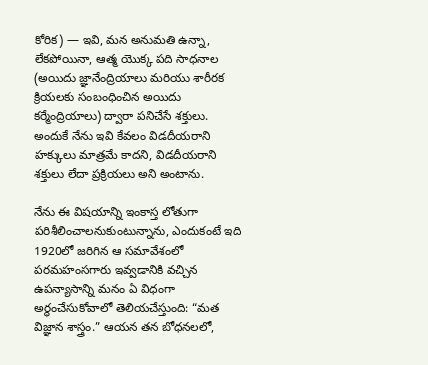కోరిక) — ఇవి, మన అనుమతి ఉన్నా, లేకపోయినా, ఆత్మ యొక్క పది సాధనాల (అయిదు జ్ఞానేంద్రియాలు మరియు శారీరక క్రియలకు సంబంధించిన అయిదు కర్మేంద్రియాలు) ద్వారా పనిచేసే శక్తులు. అందుకే నేను ఇవి కేవలం విడదీయరాని హక్కులు మాత్రమే కాదని, విడదీయరాని శక్తులు లేదా ప్రక్రియలు అని అంటాను.

నేను ఈ విషయాన్ని ఇంకాస్త లోతుగా పరిశీలించాలనుకుంటున్నాను, ఎందుకంటే ఇది 1920లో జరిగిన ఆ సమావేశంలో పరమహంసగారు ఇవ్వడానికి వచ్చిన ఉపన్యాసాన్ని మనం ఏ విధంగా అర్థంచేసుకోవాలో తెలియచేస్తుంది: “మత విజ్ఞాన శాస్త్రం.” ఆయన తన బోధనలలో,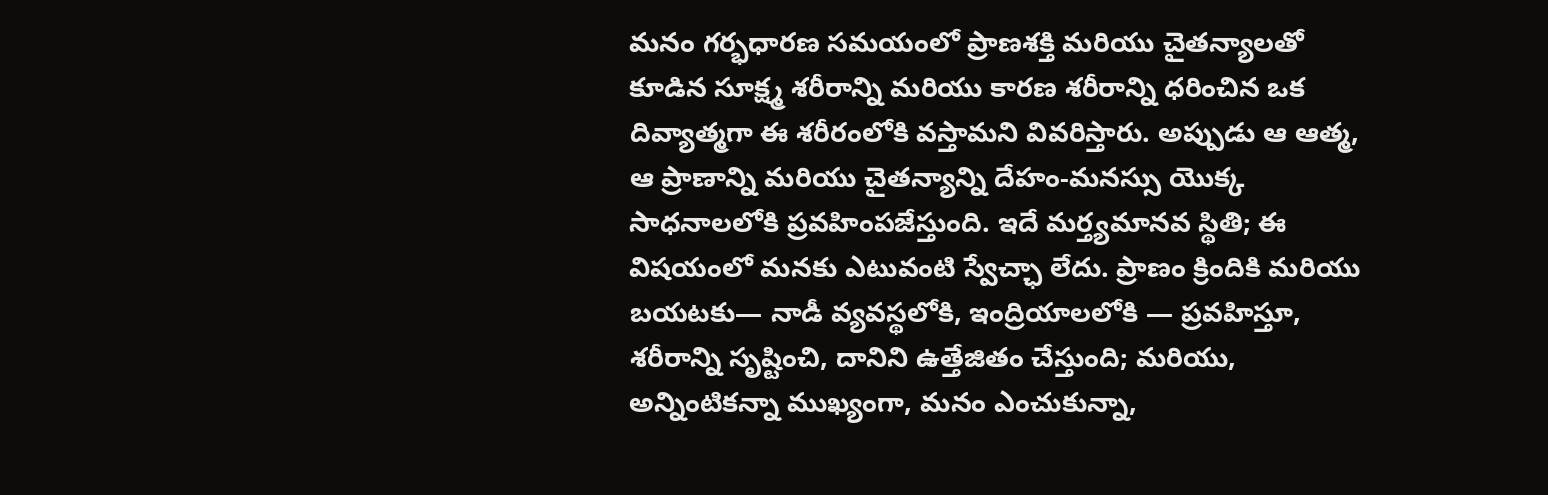మనం గర్భధారణ సమయంలో ప్రాణశక్తి మరియు చైతన్యాలతో కూడిన సూక్ష్మ శరీరాన్ని మరియు కారణ శరీరాన్ని ధరించిన ఒక దివ్యాత్మగా ఈ శరీరంలోకి వస్తామని వివరిస్తారు. అప్పుడు ఆ ఆత్మ, ఆ ప్రాణాన్ని మరియు చైతన్యాన్ని దేహం-మనస్సు యొక్క సాధనాలలోకి ప్రవహింపజేస్తుంది. ఇదే మర్త్యమానవ స్థితి; ఈ విషయంలో మనకు ఎటువంటి స్వేచ్ఛా లేదు. ప్రాణం క్రిందికి మరియు బయటకు— నాడీ వ్యవస్థలోకి, ఇంద్రియాలలోకి — ప్రవహిస్తూ, శరీరాన్ని సృష్టించి, దానిని ఉత్తేజితం చేస్తుంది; మరియు, అన్నింటికన్నా ముఖ్యంగా, మనం ఎంచుకున్నా,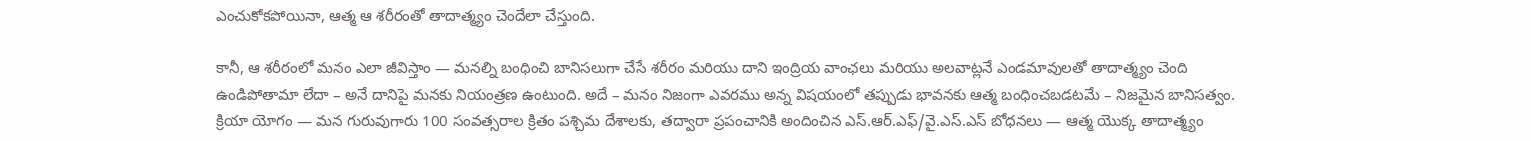ఎంచుకోకపోయినా, ఆత్మ ఆ శరీరంతో తాదాత్మ్యం చెందేలా చేస్తుంది.

కానీ, ఆ శరీరంలో మనం ఎలా జీవిస్తాం — మనల్ని బంధించి బానిసలుగా చేసే శరీరం మరియు దాని ఇంద్రియ వాంఛలు మరియు అలవాట్లనే ఎండమావులతో తాదాత్మ్యం చెంది ఉండిపోతామా లేదా – అనే దానిపై మనకు నియంత్రణ ఉంటుంది. అదే – మనం నిజంగా ఎవరము అన్న విషయంలో తప్పుడు భావనకు ఆత్మ బంధించబడటమే – నిజమైన బానిసత్వం. క్రియా యోగం — మన గురువుగారు 100 సంవత్సరాల క్రితం పశ్చిమ దేశాలకు, తద్వారా ప్రపంచానికి అందించిన ఎస్.ఆర్.ఎఫ్/వై.ఎస్.ఎస్ బోధనలు — ఆత్మ యొక్క తాదాత్మ్యం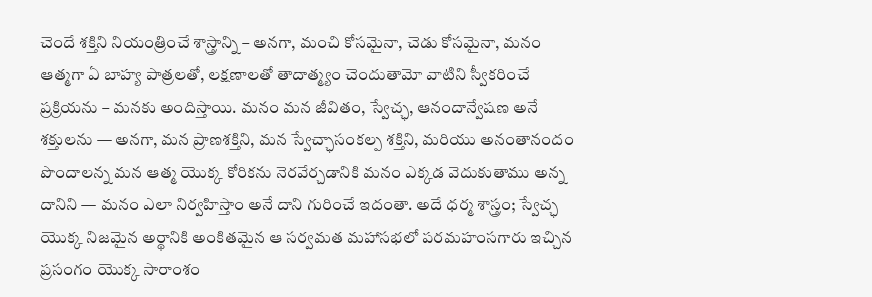చెందే శక్తిని నియంత్రించే శాస్త్రాన్ని – అనగా, మంచి కోసమైనా, చెడు కోసమైనా, మనం ఆత్మగా ఏ బాహ్య పాత్రలతో, లక్షణాలతో తాదాత్మ్యం చెందుతామో వాటిని స్వీకరించే ప్రక్రియను – మనకు అందిస్తాయి. మనం మన జీవితం, స్వేచ్ఛ, ఆనందాన్వేషణ అనే శక్తులను — అనగా, మన ప్రాణశక్తిని, మన స్వేచ్ఛాసంకల్ప శక్తిని, మరియు అనంతానందం పొందాలన్న మన ఆత్మ యొక్క కోరికను నెరవేర్చడానికి మనం ఎక్కడ వెదుకుతాము అన్న దానిని — మనం ఎలా నిర్వహిస్తాం అనే దాని గురించే ఇదంతా. అదే ధర్మ శాస్త్రం; స్వేచ్ఛ యొక్క నిజమైన అర్థానికి అంకితమైన ఆ సర్వమత మహాసభలో పరమహంసగారు ఇచ్చిన ప్రసంగం యొక్క సారాంశం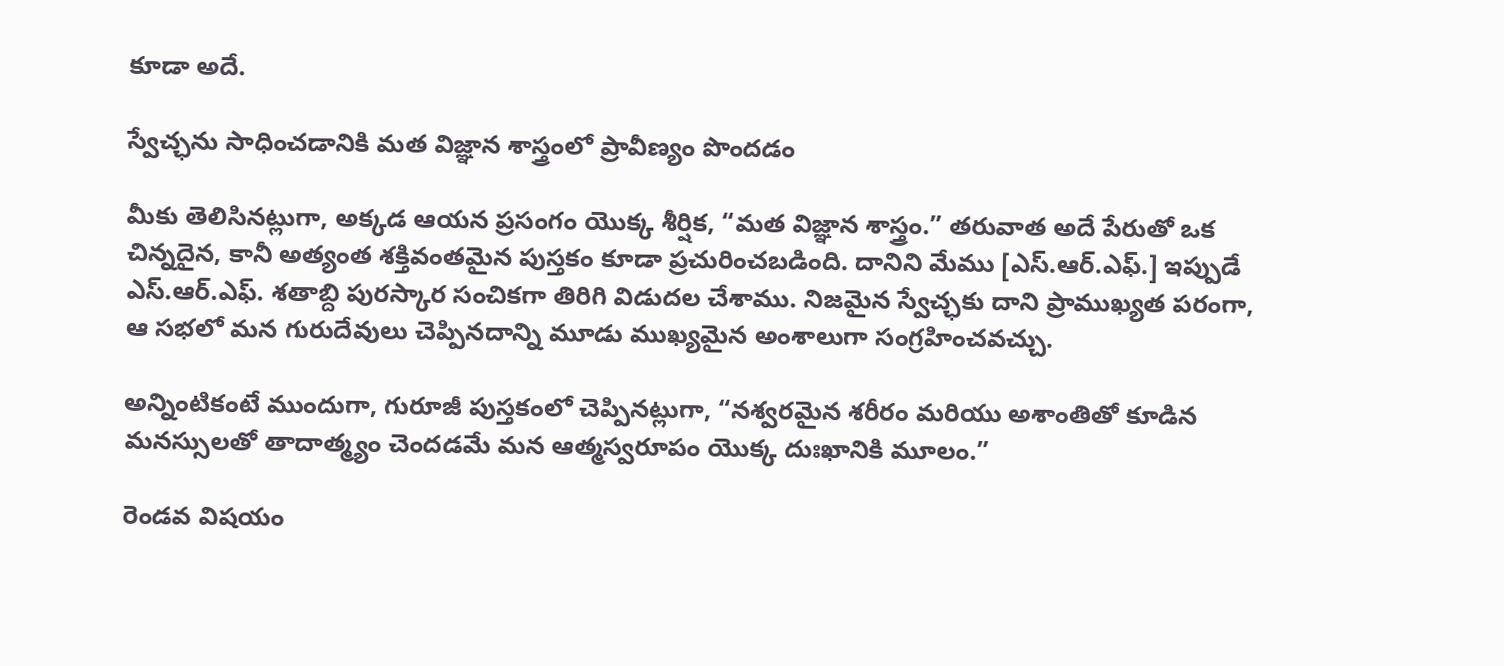కూడా అదే.

స్వేచ్ఛను సాధించడానికి మత విజ్ఞాన శాస్త్రంలో ప్రావీణ్యం పొందడం

మీకు తెలిసినట్లుగా, అక్కడ ఆయన ప్రసంగం యొక్క శీర్షిక, “మత విజ్ఞాన శాస్త్రం.” తరువాత అదే పేరుతో ఒక చిన్నదైన, కానీ అత్యంత శక్తివంతమైన పుస్తకం కూడా ప్రచురించబడింది. దానిని మేము [ఎస్.ఆర్.ఎఫ్.] ఇప్పుడే ఎస్.ఆర్.ఎఫ్. శతాబ్ది పురస్కార సంచికగా తిరిగి విడుదల చేశాము. నిజమైన స్వేచ్ఛకు దాని ప్రాముఖ్యత పరంగా, ఆ సభలో మన గురుదేవులు చెప్పినదాన్ని మూడు ముఖ్యమైన అంశాలుగా సంగ్రహించవచ్చు.

అన్నింటికంటే ముందుగా, గురూజీ పుస్తకంలో చెప్పినట్లుగా, “నశ్వరమైన శరీరం మరియు అశాంతితో కూడిన మనస్సులతో తాదాత్మ్యం చెందడమే మన ఆత్మస్వరూపం యొక్క దుఃఖానికి మూలం.”

రెండవ విషయం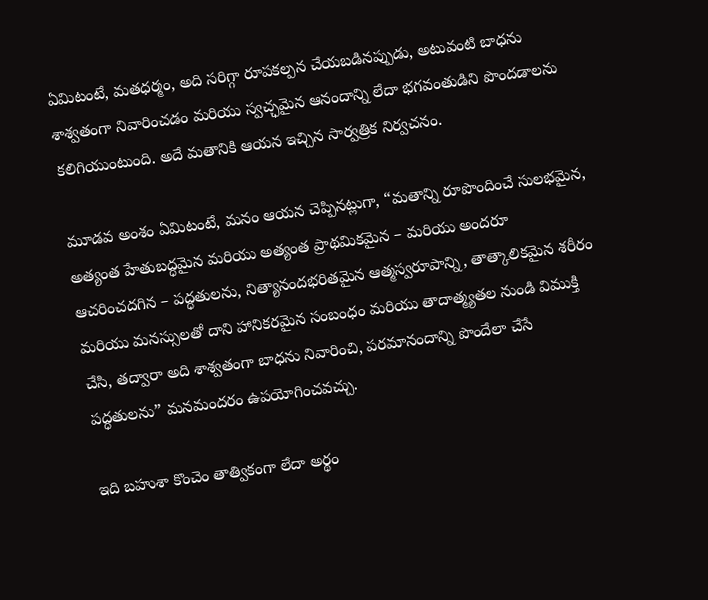ఏమిటంటే, మతధర్మం, అది సరిగ్గా రూపకల్పన చేయబడినప్పుడు, అటువంటి బాధను శాశ్వతంగా నివారించడం మరియు స్వచ్ఛమైన ఆనందాన్ని లేదా భగవంతుడిని పొందడాలను కలిగియుంటుంది. అదే మతానికి ఆయన ఇచ్చిన సార్వత్రిక నిర్వచనం.

మూడవ అంశం ఏమిటంటే, మనం ఆయన చెప్పినట్లుగా, “మతాన్ని రూపొందించే సులభమైన, అత్యంత హేతుబద్ధమైన మరియు అత్యంత ప్రాథమికమైన – మరియు అందరూ ఆచరించదగిన – పద్ధతులను, నిత్యానందభరితమైన ఆత్మస్వరూపాన్ని, తాత్కాలికమైన శరీరం మరియు మనస్సులతో దాని హానికరమైన సంబంధం మరియు తాదాత్మ్యతల నుండి విముక్తి చేసి, తద్వారా అది శాశ్వతంగా బాధను నివారించి, పరమానందాన్ని పొందేలా చేసే పద్ధతులను” మనమందరం ఉపయోగించవచ్చు.

ఇది బహుశా కొంచెం తాత్వికంగా లేదా అర్థం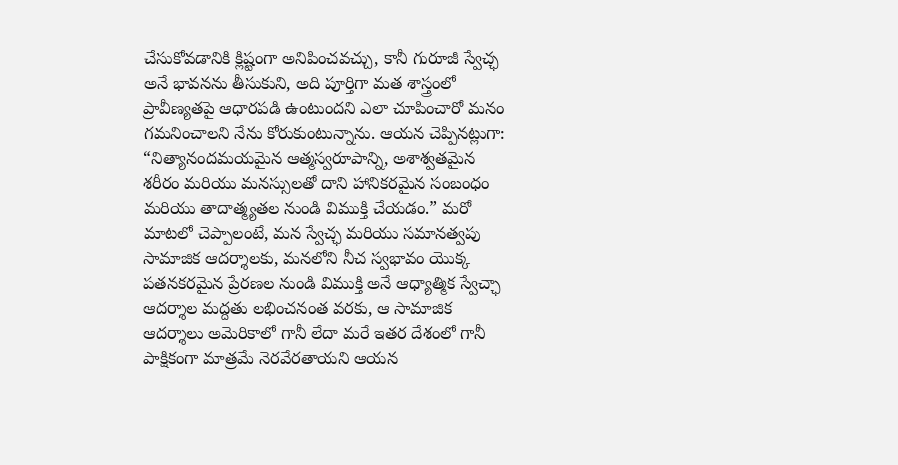చేసుకోవడానికి క్లిష్టంగా అనిపించవచ్చు, కానీ గురూజీ స్వేచ్ఛ అనే భావనను తీసుకుని, అది పూర్తిగా మత శాస్త్రంలో ప్రావీణ్యతపై ఆధారపడి ఉంటుందని ఎలా చూపించారో మనం గమనించాలని నేను కోరుకుంటున్నాను. ఆయన చెప్పినట్లుగా: “నిత్యానందమయమైన ఆత్మస్వరూపాన్ని, అశాశ్వతమైన శరీరం మరియు మనస్సులతో దాని హానికరమైన సంబంధం మరియు తాదాత్మ్యతల నుండి విముక్తి చేయడం.” మరో మాటలో చెప్పాలంటే, మన స్వేచ్ఛ మరియు సమానత్వపు సామాజిక ఆదర్శాలకు, మనలోని నీచ స్వభావం యొక్క పతనకరమైన ప్రేరణల నుండి విముక్తి అనే ఆధ్యాత్మిక స్వేచ్ఛా ఆదర్శాల మద్దతు లభించనంత వరకు, ఆ సామాజిక ఆదర్శాలు అమెరికాలో గానీ లేదా మరే ఇతర దేశంలో గానీ పాక్షికంగా మాత్రమే నెరవేరతాయని ఆయన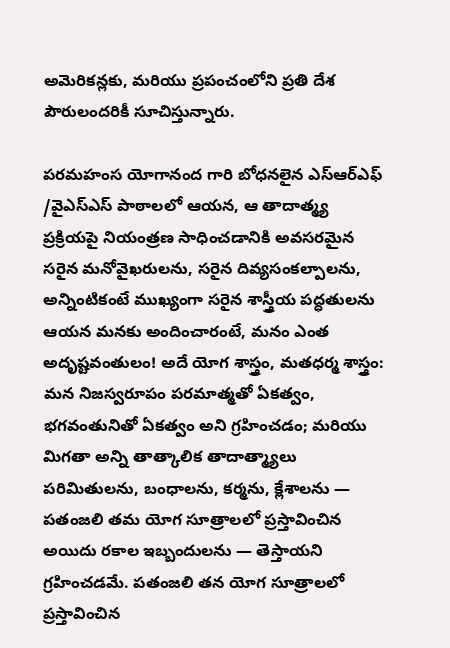అమెరికన్లకు, మరియు ప్రపంచంలోని ప్రతి దేశ పౌరులందరికీ సూచిస్తున్నారు.

పరమహంస యోగానంద గారి బోధనలైన ఎస్ఆర్ఎఫ్ /వైఎస్ఎస్ పాఠాలలో ఆయన, ఆ తాదాత్మ్య ప్రక్రియపై నియంత్రణ సాధించడానికి అవసరమైన సరైన మనోవైఖరులను, సరైన దివ్యసంకల్పాలను, అన్నింటికంటే ముఖ్యంగా సరైన శాస్త్రీయ పద్ధతులను ఆయన మనకు అందించారంటే, మనం ఎంత అదృష్టవంతులం! అదే యోగ శాస్త్రం, మతధర్మ శాస్త్రం: మన నిజస్వరూపం పరమాత్మతో ఏకత్వం, భగవంతునితో ఏకత్వం అని గ్రహించడం; మరియు మిగతా అన్ని తాత్కాలిక తాదాత్మ్యాలు పరిమితులను, బంధాలను, కర్మను, క్లేశాలను — పతంజలి తమ యోగ సూత్రాలలో ప్రస్తావించిన అయిదు రకాల ఇబ్బందులను — తెస్తాయని గ్రహించడమే. పతంజలి తన యోగ సూత్రాలలో ప్రస్తావించిన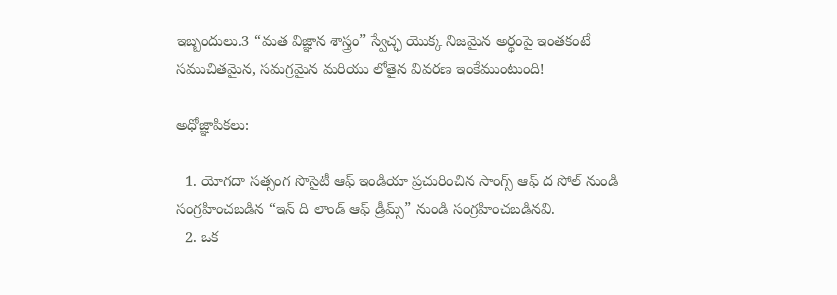ఇబ్బందులు.3 “మత విజ్ఞాన శాస్త్రం” స్వేచ్ఛ యొక్క నిజమైన అర్థంపై ఇంతకంటే సముచితమైన, సమగ్రమైన మరియు లోతైన వివరణ ఇంకేముంటుంది!

అధోజ్ఞాపికలు:

  1. యోగదా సత్సంగ సొసైటీ ఆఫ్ ఇండియా ప్రచురించిన సాంగ్స్ ఆఫ్ ద సోల్ నుండి సంగ్రహించబడిన “ఇన్ ది లాండ్ ఆఫ్ డ్రీమ్స్” నుండి సంగ్రహించబడినవి.
  2. ఒక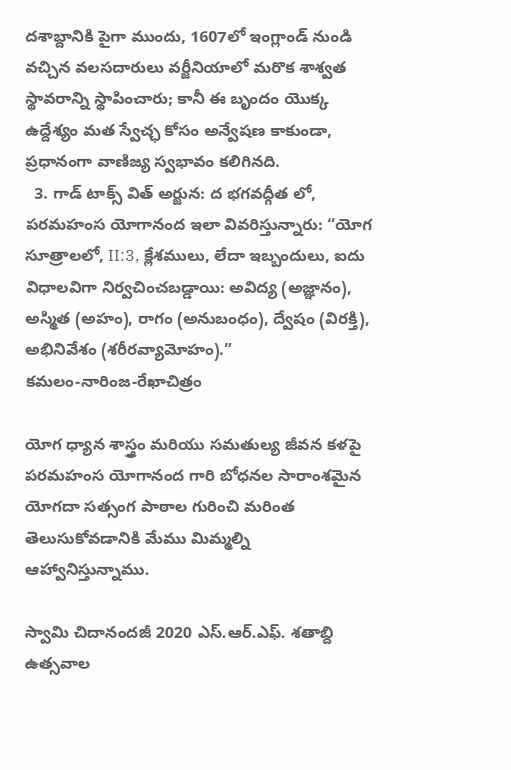దశాబ్దానికి పైగా ముందు, 1607లో ఇంగ్లాండ్ నుండి వచ్చిన వలసదారులు వర్జీనియాలో మరొక శాశ్వత స్థావరాన్ని స్థాపించారు; కానీ ఈ బృందం యొక్క ఉద్దేశ్యం మత స్వేచ్ఛ కోసం అన్వేషణ కాకుండా, ప్రధానంగా వాణిజ్య స్వభావం కలిగినది.
  3. గాడ్ టాక్స్ విత్ అర్జున: ద భగవద్గీత లో, పరమహంస యోగానంద ఇలా వివరిస్తున్నారు: “యోగ సూత్రాలలో, II:3, క్లేశములు, లేదా ఇబ్బందులు, ఐదు విధాలవిగా నిర్వచించబడ్డాయి: అవిద్య (అజ్ఞానం), అస్మిత (అహం), రాగం (అనుబంధం), ద్వేషం (విరక్తి), అభినివేశం (శరీరవ్యామోహం).”
కమలం-నారింజ-రేఖాచిత్రం

యోగ ధ్యాన శాస్త్రం మరియు సమతుల్య జీవన కళపై పరమహంస యోగానంద గారి బోధనల సారాంశమైన యోగదా సత్సంగ పాఠాల గురించి మరింత తెలుసుకోవడానికి మేము మిమ్మల్ని ఆహ్వానిస్తున్నాము.

స్వామి చిదానందజీ 2020 ఎస్.ఆర్.ఎఫ్. శతాబ్ది ఉత్సవాల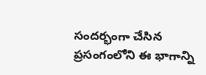సందర్భంగా చేసిన ప్రసంగంలోని ఈ భాగాన్ని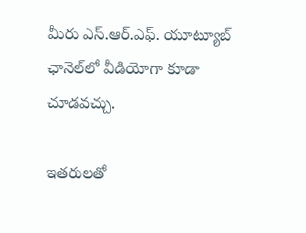మీరు ఎస్.ఆర్.ఎఫ్. యూట్యూబ్ ఛానెల్‌లో వీడియోగా కూడా చూడవచ్చు.

ఇతరులతో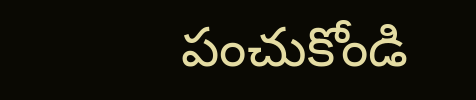పంచుకోండి